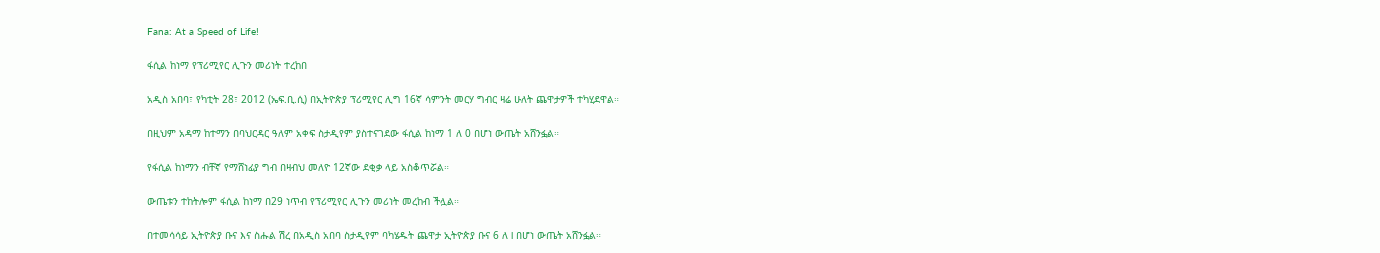Fana: At a Speed of Life!

ፋሲል ከነማ የፕሪሚየር ሊጉን መሪነት ተረከበ

አዲስ አበባ፣ የካቲት 28፣ 2012 (ኤፍ.ቢ.ሲ) በኢትዮጵያ ፕሪሚየር ሊግ 16ኛ ሳምንት መርሃ ግብር ዛሬ ሁለት ጨዋታዎች ተካሂደዋል።

በዚህም አዳማ ከተማን በባህርዳር ዓለም አቀፍ ስታዲየም ያስተናገደው ፋሲል ከነማ 1 ለ 0 በሆነ ውጤት አሸንፏል።

የፋሲል ከነማን ብቸኛ የማሸነፊያ ግብ በዛብህ መለዮ 12ኛው ደቂቃ ላይ አስቆጥሯል።

ውጤቱን ተከትሎም ፋሲል ከነማ በ29 ነጥብ የፕሪሚየር ሊጉን መሪነት መረከብ ችሏል።

በተመሳሳይ ኢትዮጵያ ቡና እና ስሑል ሽረ በአዲስ አበባ ስታዲየም ባካሄዱት ጨዋታ ኢትዮጵያ ቡና 6 ለ l በሆነ ውጤት አሸንፏል።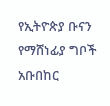የኢትዮጵያ ቡናን የማሸነፊያ ግቦች አቡበከር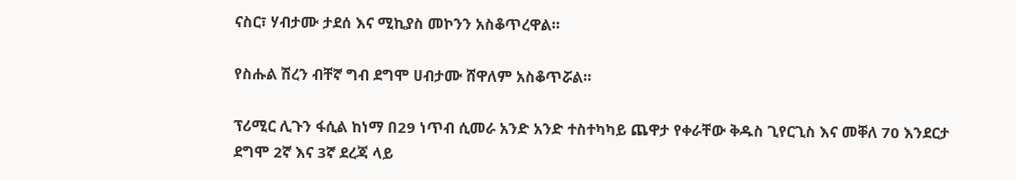ናስር፣ ሃብታሙ ታደሰ እና ሚኪያስ መኮንን አስቆጥረዋል።

የስሑል ሽረን ብቸኛ ግብ ደግሞ ሀብታሙ ሸዋለም አስቆጥሯል።

ፕሪሚር ሊጉን ፋሲል ከነማ በ29 ነጥብ ሲመራ አንድ አንድ ተስተካካይ ጨዋታ የቀራቸው ቅዱስ ጊየርጊስ እና መቐለ 70 እንደርታ ደግሞ 2ኛ እና 3ኛ ደረጃ ላይ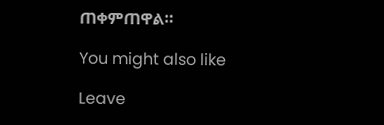ጠቀምጠዋል።

You might also like

Leave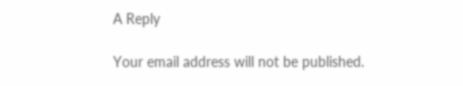A Reply

Your email address will not be published.